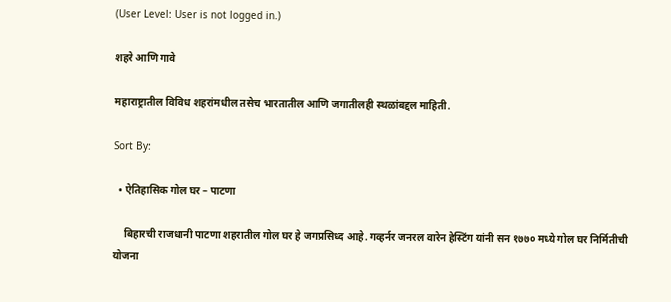(User Level: User is not logged in.)

शहरे आणि गावे

महाराष्ट्रातील विविध शहरांमधील तसेच भारतातील आणि जगातीलही स्थळांबद्दल माहिती.

Sort By:

  • ऐतिहासिक गोल घर – पाटणा

    बिहारची राजधानी पाटणा शहरातील गोल घर हे जगप्रसिध्द आहे. गव्हर्नर जनरल वारेन हेस्टिंग यांनी सन १७७० मध्ये गोल घर निर्मितीची योजना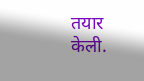तयार केली.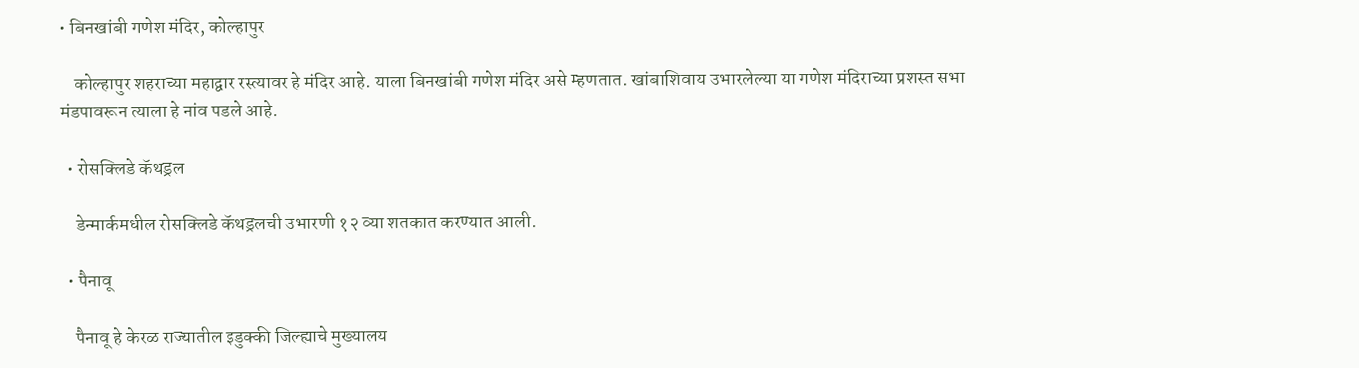• बिनखांबी गणेश मंदिर, कोल्हापुर

    कोल्हापुर शहराच्या महाद्वार रस्त्यावर हे मंदिर आहे. याला बिनखांबी गणेश मंदिर असे म्हणतात. खांबाशिवाय उभारलेल्या या गणेश मंदिराच्या प्रशस्त सभा मंडपावरून त्याला हे नांव पडले आहे.

  • रोसक्लिडे कॅथड्रल

    डेन्मार्कमधील रोसक्लिडे कॅथड्रलची उभारणी १२ व्या शतकात करण्यात आली.

  • पैनावू

    पैनावू हे केरळ राज्यातील इडुक्की जिल्ह्याचे मुख्यालय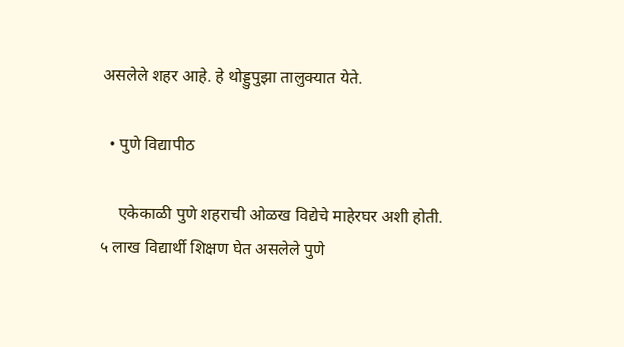असलेले शहर आहे. हे थोड्डुपुझा तालुक्यात येते.

  • पुणे विद्यापीठ

    एकेकाळी पुणे शहराची ओळख विद्येचे माहेरघर अशी होती. ५ लाख विद्यार्थी शिक्षण घेत असलेले पुणे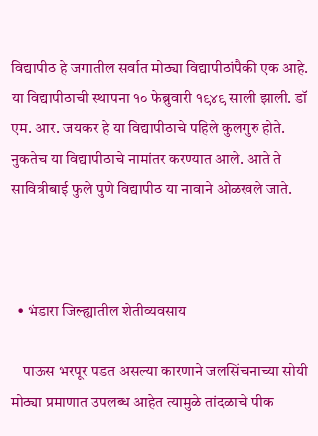विद्यापीठ हे जगातील सर्वात मोठ्या विद्यापीठांपैकी एक आहे. या विद्यापीठाची स्थापना १० फेब्रुवारी १९४९ साली झाली. डॉ एम. आर. जयकर हे या विद्यापीठाचे पहिले कुलगुरु होते. नुकतेच या विद्यापीठाचे नामांतर करण्यात आले. आते ते सावित्रीबाई फुले पुणे विद्यापीठ या नावाने ओळखले जाते.



  • भंडारा जिल्ह्यातील शेतीव्यवसाय

    पाऊस भरपूर पडत असल्या कारणाने जलसिंचनाच्या सोयी मोठ्या प्रमाणात उपलब्ध आहेत त्यामुळे तांदळाचे पीक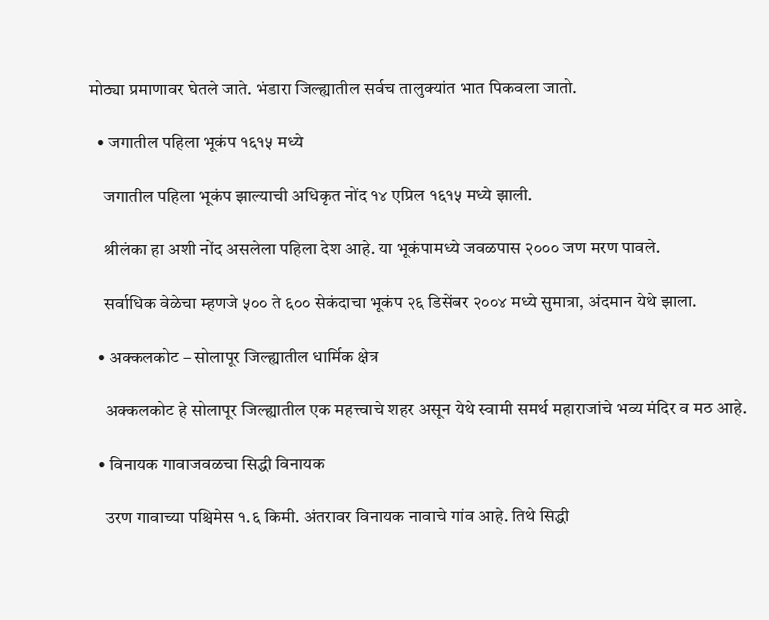मोठ्या प्रमाणावर घेतले जाते. भंडारा जिल्ह्यातील सर्वच तालुक्यांत भात पिकवला जातो.

  • जगातील पहिला भूकंप १६१५ मध्ये

    जगातील पहिला भूकंप झाल्याची अधिकृत नोंद १४ एप्रिल १६१५ मध्ये झाली.

    श्रीलंका हा अशी नोंद असलेला पहिला देश आहे. या भूकंपामध्ये जवळपास २००० जण मरण पावले.

    सर्वाधिक वेळेचा म्हणजे ५०० ते ६०० सेकंदाचा भूकंप २६ डिसेंबर २००४ मध्ये सुमात्रा, अंदमान येथे झाला.

  • अक्कलकोट – सोलापूर जिल्ह्यातील धार्मिक क्षेत्र

    अक्कलकोट हे सोलापूर जिल्ह्यातील एक महत्त्वाचे शहर असून येथे स्वामी समर्थ महाराजांचे भव्य मंदिर व मठ आहे.

  • विनायक गावाजवळचा सिद्धी विनायक

    उरण गावाच्या पश्चिमेस १.६ किमी. अंतरावर विनायक नावाचे गांव आहे. तिथे सिद्धी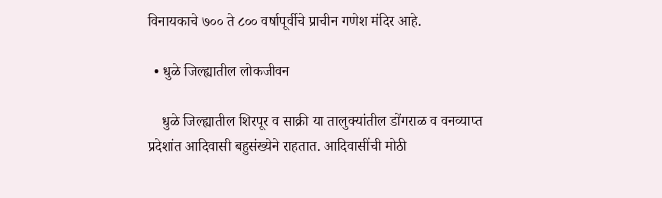विनायकाचे ७०० ते ८०० वर्षापूर्वीचे प्राचीन गणेश मंदिर आहे.

  • धुळे जिल्ह्यातील लोकजीवन

    धुळे जिल्ह्यातील शिरपूर व साक्री या तालुक्यांतील डोंगराळ व वनव्याप्त प्रदेशांत आदिवासी बहुसंख्येने राहतात. आदिवासींची मोठी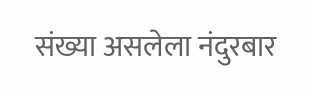संख्या असलेला नंदुरबार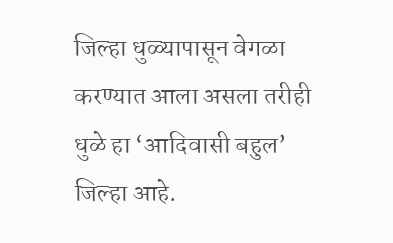जिल्हा धुळ्यापासून वेगळा करण्यात आला असला तरीही धुळे हा ‘आदिवासी बहुल’ जिल्हा आहे.